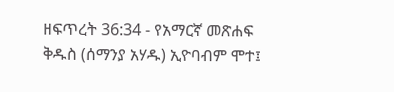ዘፍጥረት 36:34 - የአማርኛ መጽሐፍ ቅዱስ (ሰማንያ አሃዱ) ኢዮባብም ሞተ፤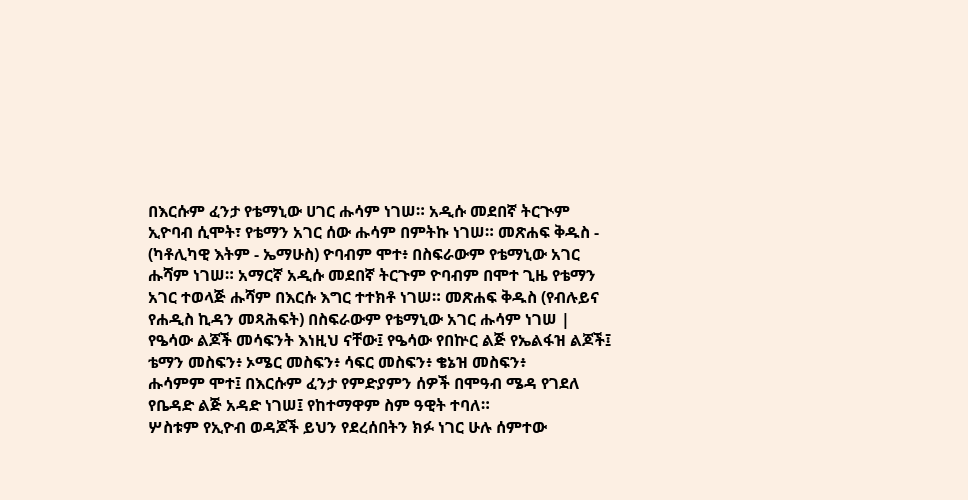በእርሱም ፈንታ የቴማኒው ሀገር ሑሳም ነገሠ። አዲሱ መደበኛ ትርጒም ኢዮባብ ሲሞት፣ የቴማን አገር ሰው ሑሳም በምትኩ ነገሠ። መጽሐፍ ቅዱስ - (ካቶሊካዊ እትም - ኤማሁስ) ዮባብም ሞተ፥ በስፍራውም የቴማኒው አገር ሑሻም ነገሠ። አማርኛ አዲሱ መደበኛ ትርጉም ዮባብም በሞተ ጊዜ የቴማን አገር ተወላጅ ሑሻም በእርሱ እግር ተተክቶ ነገሠ። መጽሐፍ ቅዱስ (የብሉይና የሐዲስ ኪዳን መጻሕፍት) በስፍራውም የቴማኒው አገር ሑሳም ነገሠ |
የዔሳው ልጆች መሳፍንት እነዚህ ናቸው፤ የዔሳው የበኵር ልጅ የኤልፋዝ ልጆች፤ ቴማን መስፍን፥ ኦሜር መስፍን፥ ሳፍር መስፍን፥ ቄኔዝ መስፍን፥
ሑሳምም ሞተ፤ በእርሱም ፈንታ የምድያምን ሰዎች በሞዓብ ሜዳ የገደለ የቤዳድ ልጅ አዳድ ነገሠ፤ የከተማዋም ስም ዓዊት ተባለ።
ሦስቱም የኢዮብ ወዳጆች ይህን የደረሰበትን ክፉ ነገር ሁሉ ሰምተው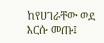ከየሀገራቸው ወደ እርሱ መጡ፤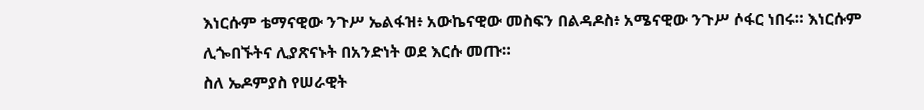እነርሱም ቴማናዊው ንጉሥ ኤልፋዝ፥ አውኬናዊው መስፍን በልዳዶስ፥ አሜናዊው ንጉሥ ሶፋር ነበሩ። እነርሱም ሊጐበኙትና ሊያጽናኑት በአንድነት ወደ እርሱ መጡ።
ስለ ኤዶምያስ የሠራዊት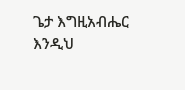ጌታ እግዚአብሔር እንዲህ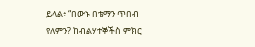ይላል፥ “በውኑ በቴማን ጥበብ የለምን? ከብልሃተኞችስ ምክር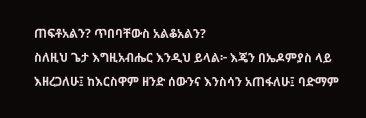ጠፍቶአልን? ጥበባቸውስ አልቆአልን?
ስለዚህ ጌታ እግዚአብሔር እንዲህ ይላል፦ እጄን በኤዶምያስ ላይ እዘረጋለሁ፤ ከእርስዋም ዘንድ ሰውንና እንስሳን አጠፋለሁ፤ ባድማም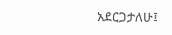አደርጋታለሁ፤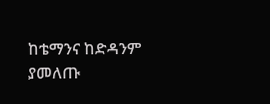ከቴማንና ከድዳንም ያመለጡ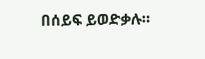በሰይፍ ይወድቃሉ።